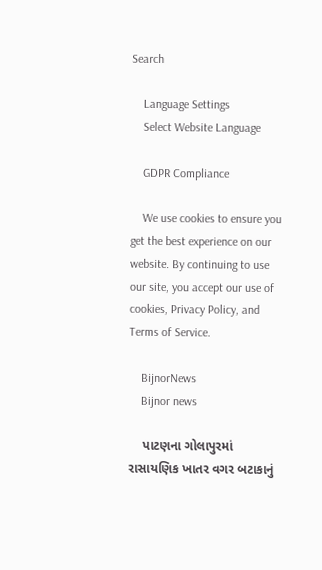Search

    Language Settings
    Select Website Language

    GDPR Compliance

    We use cookies to ensure you get the best experience on our website. By continuing to use our site, you accept our use of cookies, Privacy Policy, and Terms of Service.

    BijnorNews
    Bijnor news

    પાટણના ગોલાપુરમાં રાસાયણિક ખાતર વગર બટાકાનું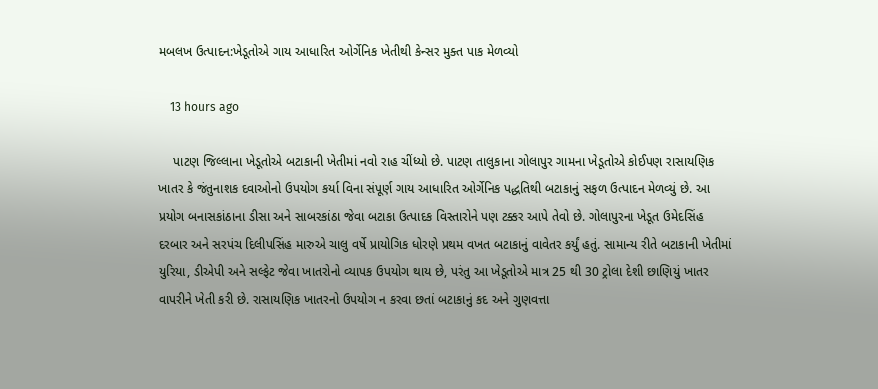મબલખ ઉત્પાદન:ખેડૂતોએ ગાય આધારિત ઓર્ગેનિક ખેતીથી કેન્સર મુક્ત પાક મેળવ્યો

    13 hours ago

    પાટણ જિલ્લાના ખેડૂતોએ બટાકાની ખેતીમાં નવો રાહ ચીંધ્યો છે. પાટણ તાલુકાના ગોલાપુર ગામના ખેડૂતોએ કોઈપણ રાસાયણિક ખાતર કે જંતુનાશક દવાઓનો ઉપયોગ કર્યા વિના સંપૂર્ણ ગાય આધારિત ઓર્ગેનિક પદ્ધતિથી બટાકાનું સફળ ઉત્પાદન મેળવ્યું છે. આ પ્રયોગ બનાસકાંઠાના ડીસા અને સાબરકાંઠા જેવા બટાકા ઉત્પાદક વિસ્તારોને પણ ટક્કર આપે તેવો છે. ગોલાપુરના ખેડૂત ઉમેદસિંહ દરબાર અને સરપંચ દિલીપસિંહ મારુએ ચાલુ વર્ષે પ્રાયોગિક ધોરણે પ્રથમ વખત બટાકાનું વાવેતર કર્યું હતું. સામાન્ય રીતે બટાકાની ખેતીમાં યુરિયા, ડીએપી અને સલ્ફેટ જેવા ખાતરોનો વ્યાપક ઉપયોગ થાય છે, પરંતુ આ ખેડૂતોએ માત્ર 25 થી 30 ટ્રોલા દેશી છાણિયું ખાતર વાપરીને ખેતી કરી છે. રાસાયણિક ખાતરનો ઉપયોગ ન કરવા છતાં બટાકાનું કદ અને ગુણવત્તા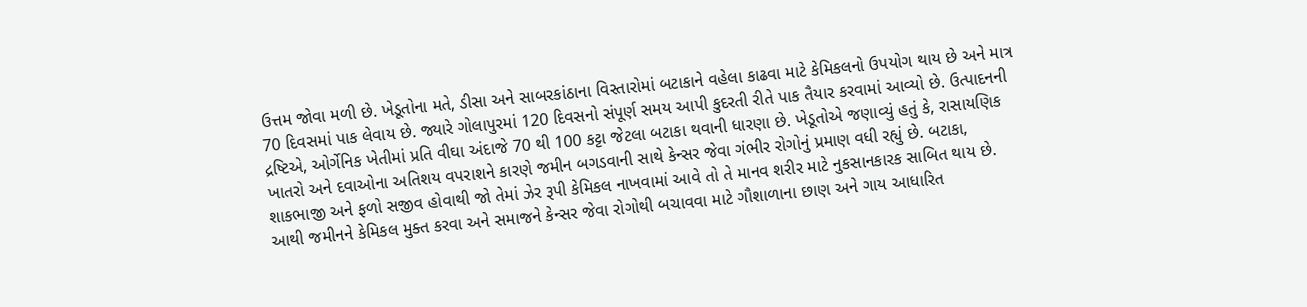ઉત્તમ જોવા મળી છે. ખેડૂતોના મતે, ડીસા અને સાબરકાંઠાના વિસ્તારોમાં બટાકાને વહેલા કાઢવા માટે કેમિકલનો ઉપયોગ થાય છે અને માત્ર 70 દિવસમાં પાક લેવાય છે. જ્યારે ગોલાપુરમાં 120 દિવસનો સંપૂર્ણ સમય આપી કુદરતી રીતે પાક તૈયાર કરવામાં આવ્યો છે. ઉત્પાદનની દ્રષ્ટિએ, ઓર્ગેનિક ખેતીમાં પ્રતિ વીઘા અંદાજે 70 થી 100 કટ્ટા જેટલા બટાકા થવાની ધારણા છે. ખેડૂતોએ જણાવ્યું હતું કે, રાસાયણિક ખાતરો અને દવાઓના અતિશય વપરાશને કારણે જમીન બગડવાની સાથે કેન્સર જેવા ગંભીર રોગોનું પ્રમાણ વધી રહ્યું છે. બટાકા, શાકભાજી અને ફળો સજીવ હોવાથી જો તેમાં ઝેર રૂપી કેમિકલ નાખવામાં આવે તો તે માનવ શરીર માટે નુકસાનકારક સાબિત થાય છે. આથી જમીનને કેમિકલ મુક્ત કરવા અને સમાજને કેન્સર જેવા રોગોથી બચાવવા માટે ગૌશાળાના છાણ અને ગાય આધારિત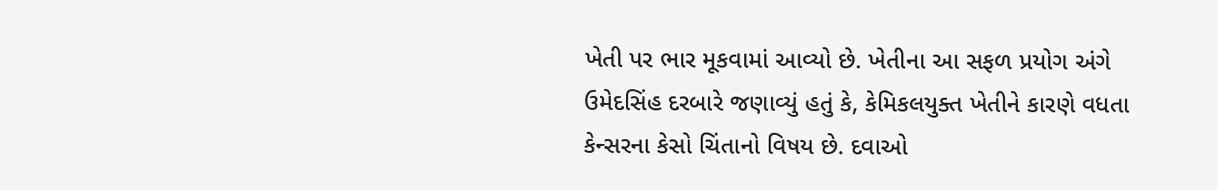ખેતી પર ભાર મૂકવામાં આવ્યો છે. ખેતીના આ સફળ પ્રયોગ અંગે ઉમેદસિંહ દરબારે જણાવ્યું હતું કે, કેમિકલયુક્ત ખેતીને કારણે વધતા કેન્સરના કેસો ચિંતાનો વિષય છે. દવાઓ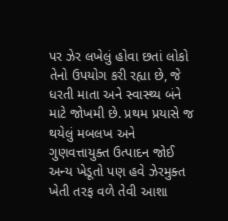પર ઝેર લખેલું હોવા છતાં લોકો તેનો ઉપયોગ કરી રહ્યા છે, જે ધરતી માતા અને સ્વાસ્થ્ય બંને માટે જોખમી છે. પ્રથમ પ્રયાસે જ થયેલું મબલખ અને ગુણવત્તાયુક્ત ઉત્પાદન જોઈ અન્ય ખેડૂતો પણ હવે ઝેરમુક્ત ખેતી તરફ વળે તેવી આશા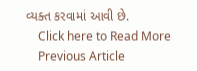વ્યક્ત કરવામાં આવી છે.
    Click here to Read More
    Previous Article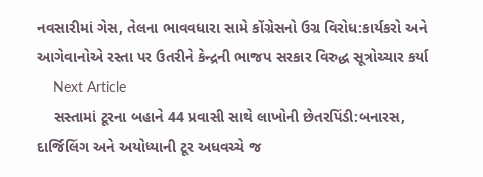નવસારીમાં ગેસ, તેલના ભાવવધારા સામે કોંગ્રેસનો ઉગ્ર વિરોધ:કાર્યકરો અને આગેવાનોએ રસ્તા પર ઉતરીને કેન્દ્રની ભાજપ સરકાર વિરુદ્ધ સૂત્રોચ્ચાર કર્યા
    Next Article
    સસ્તામાં ટૂરના બહાને 44 પ્રવાસી સાથે લાખોની છેતરપિંડી:બનારસ, દાર્જિલિંગ અને અયોધ્યાની ટૂર અધવચ્ચે જ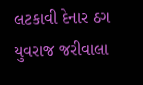લટકાવી દેનાર ઠગ યુવરાજ જરીવાલા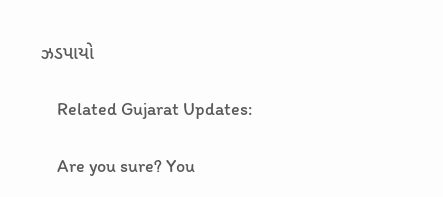ઝડપાયો

    Related Gujarat Updates:

    Are you sure? You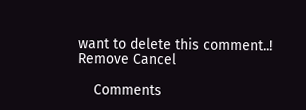want to delete this comment..! Remove Cancel

    Comments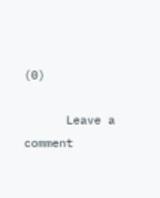(0)

      Leave a comment